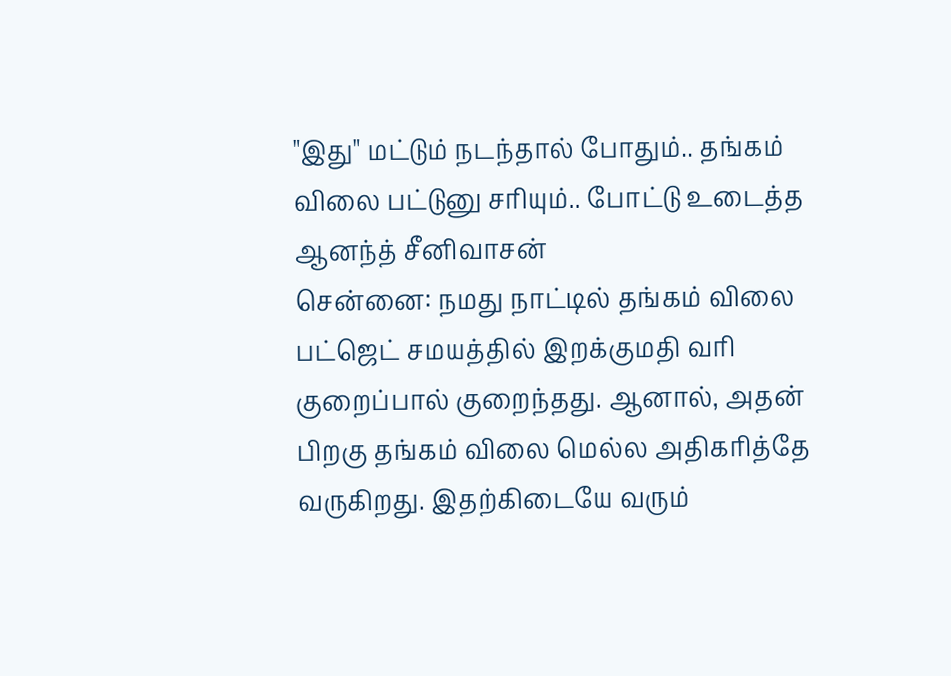"இது" மட்டும் நடந்தால் போதும்.. தங்கம் விலை பட்டுனு சரியும்.. போட்டு உடைத்த ஆனந்த் சீனிவாசன்
சென்னை: நமது நாட்டில் தங்கம் விலை பட்ஜெட் சமயத்தில் இறக்குமதி வரி குறைப்பால் குறைந்தது. ஆனால், அதன் பிறகு தங்கம் விலை மெல்ல அதிகரித்தே வருகிறது. இதற்கிடையே வரும்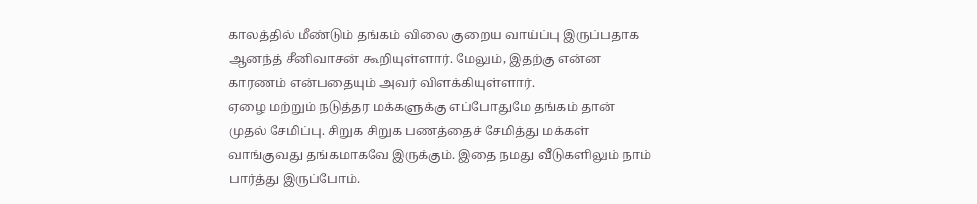காலத்தில் மீண்டும் தங்கம் விலை குறைய வாய்ப்பு இருப்பதாக ஆனந்த் சீனிவாசன் கூறியுள்ளார். மேலும், இதற்கு என்ன காரணம் என்பதையும் அவர் விளக்கியுள்ளார்.
ஏழை மற்றும் நடுத்தர மக்களுக்கு எப்போதுமே தங்கம் தான் முதல் சேமிப்பு. சிறுக சிறுக பணத்தைச் சேமித்து மக்கள் வாங்குவது தங்கமாகவே இருக்கும். இதை நமது வீடுகளிலும் நாம் பார்த்து இருப்போம்.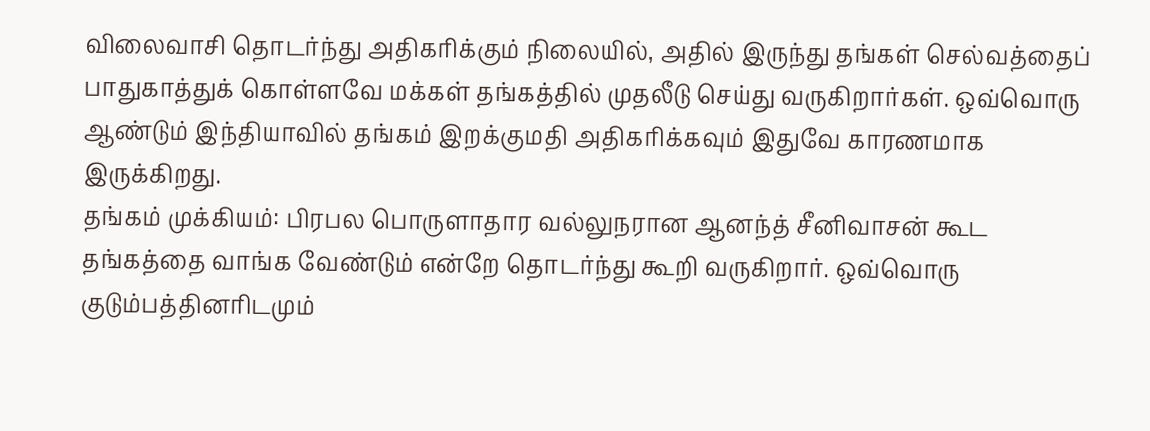விலைவாசி தொடர்ந்து அதிகரிக்கும் நிலையில், அதில் இருந்து தங்கள் செல்வத்தைப் பாதுகாத்துக் கொள்ளவே மக்கள் தங்கத்தில் முதலீடு செய்து வருகிறார்கள். ஒவ்வொரு ஆண்டும் இந்தியாவில் தங்கம் இறக்குமதி அதிகரிக்கவும் இதுவே காரணமாக இருக்கிறது.
தங்கம் முக்கியம்: பிரபல பொருளாதார வல்லுநரான ஆனந்த் சீனிவாசன் கூட தங்கத்தை வாங்க வேண்டும் என்றே தொடர்ந்து கூறி வருகிறார். ஒவ்வொரு குடும்பத்தினரிடமும்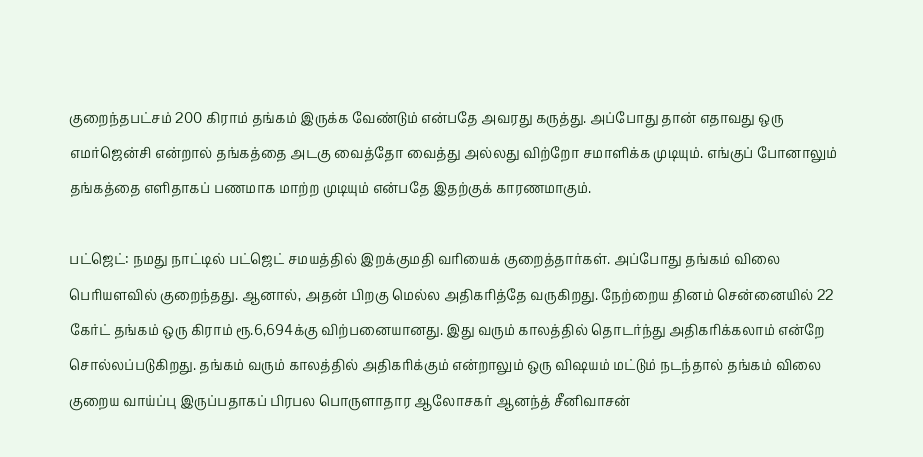குறைந்தபட்சம் 200 கிராம் தங்கம் இருக்க வேண்டும் என்பதே அவரது கருத்து. அப்போது தான் எதாவது ஒரு எமர்ஜென்சி என்றால் தங்கத்தை அடகு வைத்தோ வைத்து அல்லது விற்றோ சமாளிக்க முடியும். எங்குப் போனாலும் தங்கத்தை எளிதாகப் பணமாக மாற்ற முடியும் என்பதே இதற்குக் காரணமாகும்.

பட்ஜெட்: நமது நாட்டில் பட்ஜெட் சமயத்தில் இறக்குமதி வரியைக் குறைத்தார்கள். அப்போது தங்கம் விலை பெரியளவில் குறைந்தது. ஆனால், அதன் பிறகு மெல்ல அதிகரித்தே வருகிறது. நேற்றைய தினம் சென்னையில் 22 கேர்ட் தங்கம் ஒரு கிராம் ரூ.6,694க்கு விற்பனையானது. இது வரும் காலத்தில் தொடர்ந்து அதிகரிக்கலாம் என்றே சொல்லப்படுகிறது. தங்கம் வரும் காலத்தில் அதிகரிக்கும் என்றாலும் ஒரு விஷயம் மட்டும் நடந்தால் தங்கம் விலை குறைய வாய்ப்பு இருப்பதாகப் பிரபல பொருளாதார ஆலோசகர் ஆனந்த் சீனிவாசன்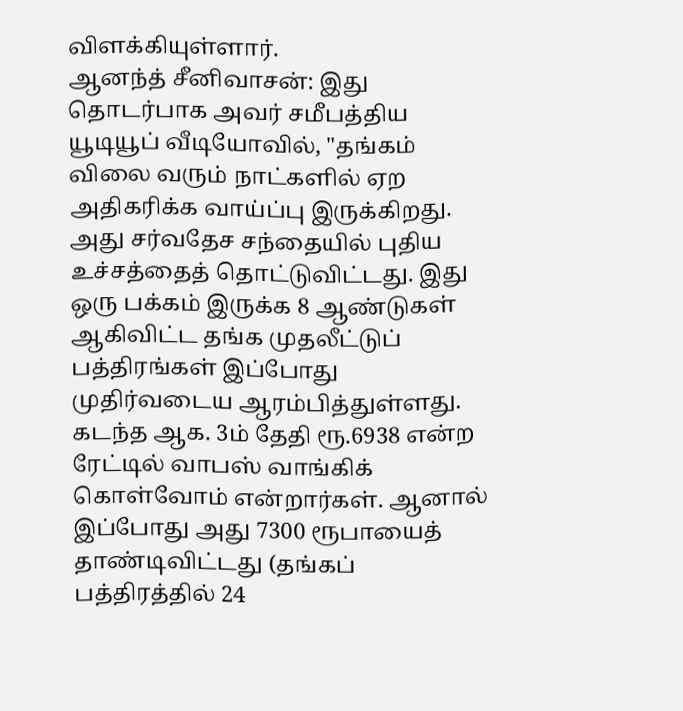விளக்கியுள்ளார்.
ஆனந்த் சீனிவாசன்: இது தொடர்பாக அவர் சமீபத்திய யூடியூப் வீடியோவில், "தங்கம் விலை வரும் நாட்களில் ஏற அதிகரிக்க வாய்ப்பு இருக்கிறது. அது சர்வதேச சந்தையில் புதிய உச்சத்தைத் தொட்டுவிட்டது. இது ஒரு பக்கம் இருக்க 8 ஆண்டுகள் ஆகிவிட்ட தங்க முதலீட்டுப் பத்திரங்கள் இப்போது முதிர்வடைய ஆரம்பித்துள்ளது. கடந்த ஆக. 3ம் தேதி ரூ.6938 என்ற ரேட்டில் வாபஸ் வாங்கிக் கொள்வோம் என்றார்கள். ஆனால் இப்போது அது 7300 ரூபாயைத் தாண்டிவிட்டது (தங்கப் பத்திரத்தில் 24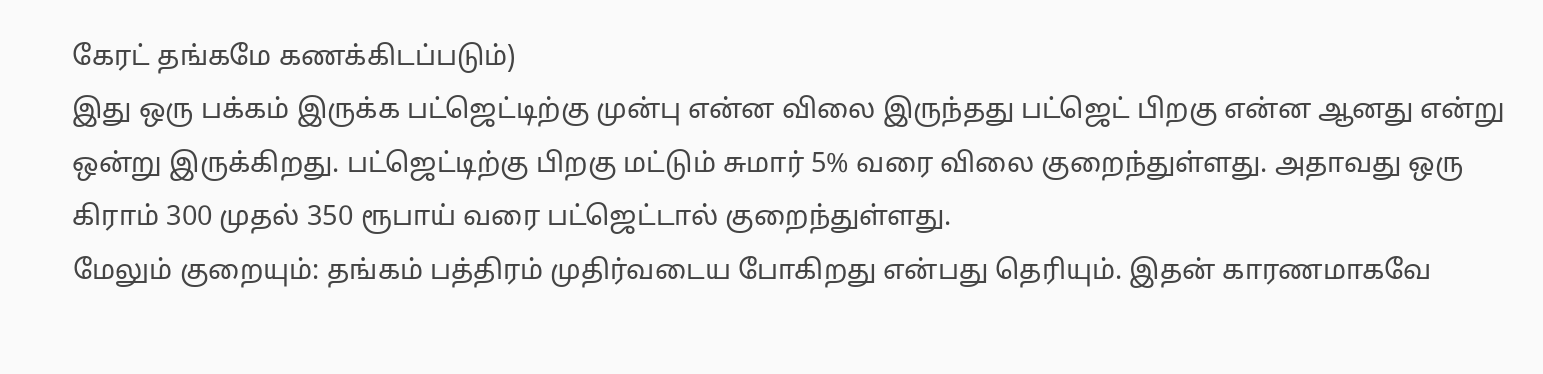கேரட் தங்கமே கணக்கிடப்படும்)
இது ஒரு பக்கம் இருக்க பட்ஜெட்டிற்கு முன்பு என்ன விலை இருந்தது பட்ஜெட் பிறகு என்ன ஆனது என்று ஒன்று இருக்கிறது. பட்ஜெட்டிற்கு பிறகு மட்டும் சுமார் 5% வரை விலை குறைந்துள்ளது. அதாவது ஒரு கிராம் 300 முதல் 350 ரூபாய் வரை பட்ஜெட்டால் குறைந்துள்ளது.
மேலும் குறையும்: தங்கம் பத்திரம் முதிர்வடைய போகிறது என்பது தெரியும். இதன் காரணமாகவே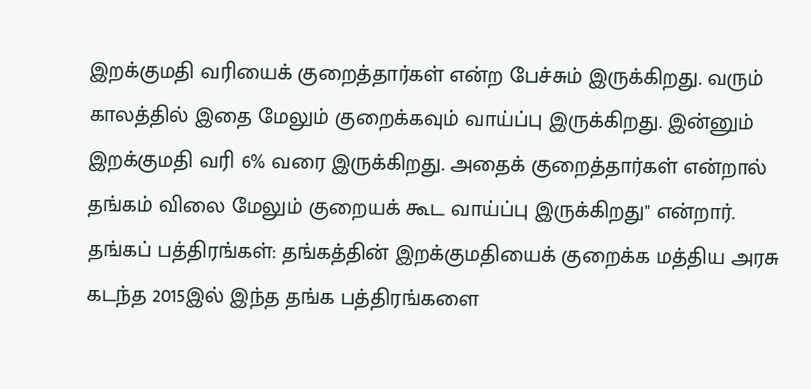இறக்குமதி வரியைக் குறைத்தார்கள் என்ற பேச்சும் இருக்கிறது. வரும் காலத்தில் இதை மேலும் குறைக்கவும் வாய்ப்பு இருக்கிறது. இன்னும் இறக்குமதி வரி 6% வரை இருக்கிறது. அதைக் குறைத்தார்கள் என்றால் தங்கம் விலை மேலும் குறையக் கூட வாய்ப்பு இருக்கிறது" என்றார்.
தங்கப் பத்திரங்கள்: தங்கத்தின் இறக்குமதியைக் குறைக்க மத்திய அரசு கடந்த 2015இல் இந்த தங்க பத்திரங்களை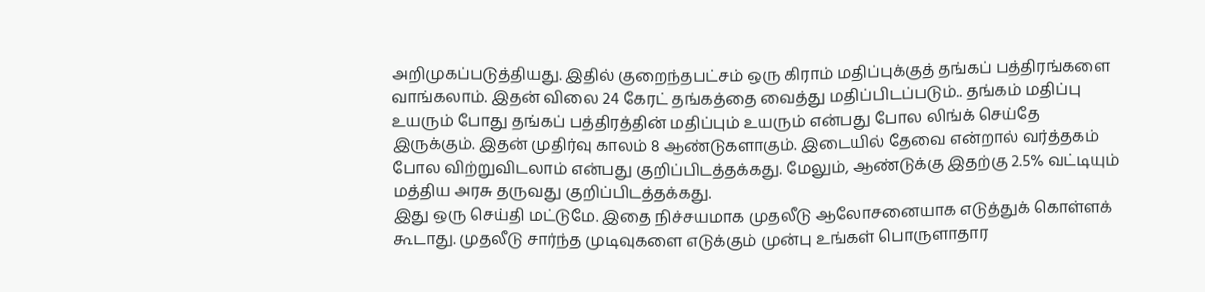அறிமுகப்படுத்தியது. இதில் குறைந்தபட்சம் ஒரு கிராம் மதிப்புக்குத் தங்கப் பத்திரங்களை வாங்கலாம். இதன் விலை 24 கேரட் தங்கத்தை வைத்து மதிப்பிடப்படும்.. தங்கம் மதிப்பு உயரும் போது தங்கப் பத்திரத்தின் மதிப்பும் உயரும் என்பது போல லிங்க் செய்தே இருக்கும். இதன் முதிர்வு காலம் 8 ஆண்டுகளாகும். இடையில் தேவை என்றால் வர்த்தகம் போல விற்றுவிடலாம் என்பது குறிப்பிடத்தக்கது. மேலும், ஆண்டுக்கு இதற்கு 2.5% வட்டியும் மத்திய அரசு தருவது குறிப்பிடத்தக்கது.
இது ஒரு செய்தி மட்டுமே. இதை நிச்சயமாக முதலீடு ஆலோசனையாக எடுத்துக் கொள்ளக் கூடாது. முதலீடு சார்ந்த முடிவுகளை எடுக்கும் முன்பு உங்கள் பொருளாதார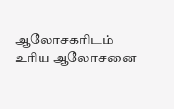ஆலோசகரிடம் உரிய ஆலோசனை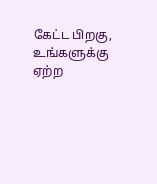கேட்ட பிறகு, உங்களுக்கு ஏற்ற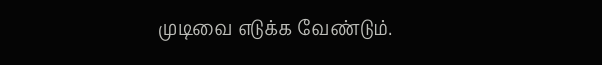முடிவை எடுக்க வேண்டும்.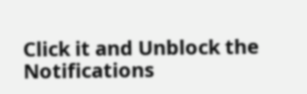Click it and Unblock the Notifications